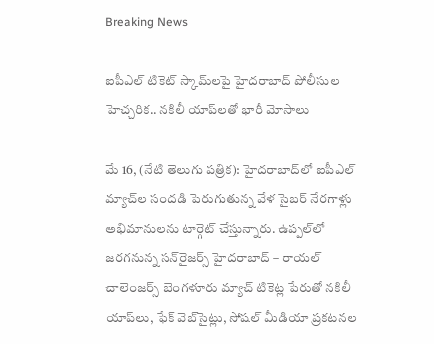Breaking News

ఐపీఎల్ టికెట్ స్కామ్‌లపై హైదరాబాద్ పోలీసుల హెచ్చరిక.. నకిలీ యాప్‌లతో భారీ మోసాలు

మే 16, (నేటి తెలుగు పత్రిక): హైదరాబాద్‌లో ఐపీఎల్ మ్యాచ్‌ల సందడి పెరుగుతున్న వేళ సైబర్ నేరగాళ్లు అభిమానులను టార్గెట్ చేస్తున్నారు. ఉప్పల్‌లో జరగనున్న సన్‌రైజర్స్ హైదరాబాద్ – రాయల్ చాలెంజర్స్ బెంగళూరు మ్యాచ్ టికెట్ల పేరుతో నకిలీ యాప్‌లు, ఫేక్ వెబ్‌సైట్లు, సోషల్ మీడియా ప్రకటనల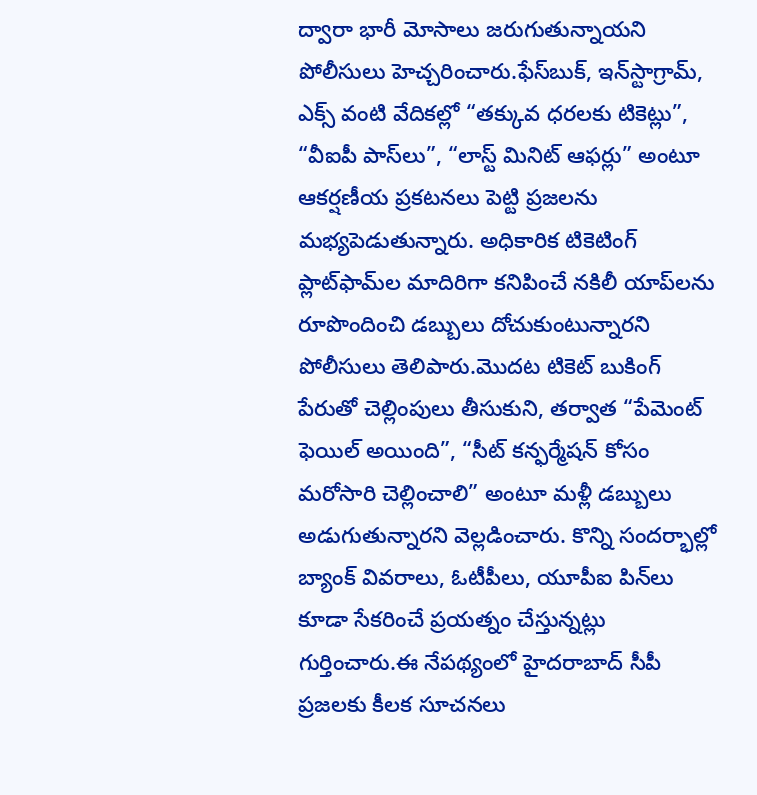ద్వారా భారీ మోసాలు జరుగుతున్నాయని పోలీసులు హెచ్చరించారు.ఫేస్‌బుక్, ఇన్‌స్టాగ్రామ్, ఎక్స్ వంటి వేదికల్లో “తక్కువ ధరలకు టికెట్లు”, “వీఐపీ పాస్‌లు”, “లాస్ట్ మినిట్ ఆఫర్లు” అంటూ ఆకర్షణీయ ప్రకటనలు పెట్టి ప్రజలను మభ్యపెడుతున్నారు. అధికారిక టికెటింగ్ ప్లాట్‌ఫామ్‌ల మాదిరిగా కనిపించే నకిలీ యాప్‌లను రూపొందించి డబ్బులు దోచుకుంటున్నారని పోలీసులు తెలిపారు.మొదట టికెట్ బుకింగ్ పేరుతో చెల్లింపులు తీసుకుని, తర్వాత “పేమెంట్ ఫెయిల్ అయింది”, “సీట్ కన్ఫర్మేషన్ కోసం మరోసారి చెల్లించాలి” అంటూ మళ్లీ డబ్బులు అడుగుతున్నారని వెల్లడించారు. కొన్ని సందర్భాల్లో బ్యాంక్ వివరాలు, ఓటీపీలు, యూపీఐ పిన్‌లు కూడా సేకరించే ప్రయత్నం చేస్తున్నట్లు గుర్తించారు.ఈ నేపథ్యంలో హైదరాబాద్ సీపీ ప్రజలకు కీలక సూచనలు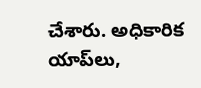చేశారు. అధికారిక యాప్‌లు,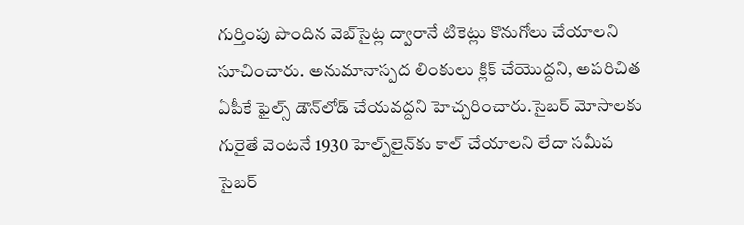గుర్తింపు పొందిన వెబ్‌సైట్ల ద్వారానే టికెట్లు కొనుగోలు చేయాలని సూచించారు. అనుమానాస్పద లింకులు క్లిక్ చేయొద్దని, అపరిచిత ఏపీకే ఫైల్స్ డౌన్‌లోడ్ చేయవద్దని హెచ్చరించారు.సైబర్ మోసాలకు గురైతే వెంటనే 1930 హెల్ప్‌లైన్‌కు కాల్ చేయాలని లేదా సమీప సైబర్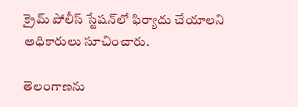క్రైమ్ పోలీస్ స్టేషన్‌లో ఫిర్యాదు చేయాలని అధికారులు సూచించారు.

తెలంగాణను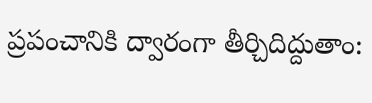ప్రపంచానికి ద్వారంగా తీర్చిదిద్దుతాం: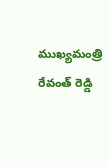ముఖ్యమంత్రి రేవంత్ రెడ్డి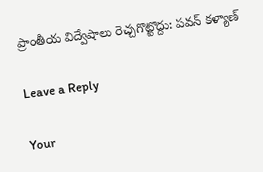ప్రాంతీయ విద్వేషాలు రెచ్చగొట్టొద్దు: పవన్ కళ్యాణ్

Leave a Reply

Your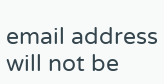email address will not be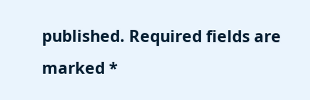published. Required fields are marked *